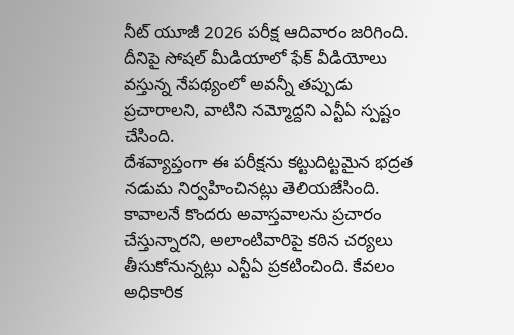నీట్ యూజీ 2026 పరీక్ష ఆదివారం జరిగింది. దీనిపై సోషల్ మీడియాలో ఫేక్ వీడియోలు వస్తున్న నేపథ్యంలో అవన్నీ తప్పుడు ప్రచారాలని, వాటిని నమ్మోద్దని ఎన్టీఏ స్పష్టం చేసింది.
దేశవ్యాప్తంగా ఈ పరీక్షను కట్టుదిట్టమైన భద్రత నడుమ నిర్వహించినట్లు తెలియజేసింది. కావాలనే కొందరు అవాస్తవాలను ప్రచారం చేస్తున్నారని, అలాంటివారిపై కఠిన చర్యలు తీసుకోనున్నట్లు ఎన్టీఏ ప్రకటించింది. కేవలం అధికారిక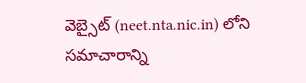వెబ్సైట్ (neet.nta.nic.in) లోని సమాచారాన్ని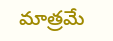మాత్రమే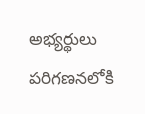అభ్యర్థులు పరిగణనలోకి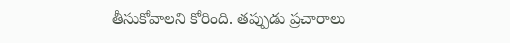తీసుకోవాలని కోరింది. తప్పుడు ప్రచారాలు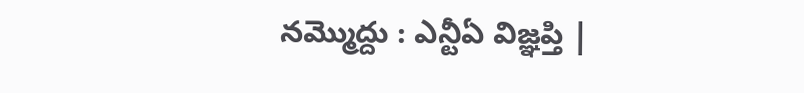నమ్మొద్దు : ఎన్టీఏ విజ్ఞప్తి |